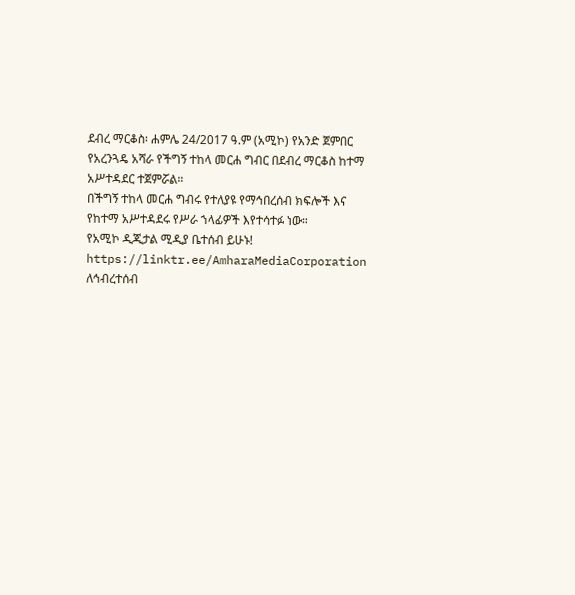ደብረ ማርቆስ፡ ሐምሌ 24/2017 ዓ.ም (አሚኮ) የአንድ ጀምበር የአረንጓዴ አሻራ የችግኝ ተከላ መርሐ ግብር በደብረ ማርቆስ ከተማ አሥተዳደር ተጀምሯል።
በችግኝ ተከላ መርሐ ግብሩ የተለያዩ የማኅበረሰብ ክፍሎች እና የከተማ አሥተዳደሩ የሥራ ኀላፊዎች እየተሳተፉ ነው።
የአሚኮ ዲጂታል ሚዲያ ቤተሰብ ይሁኑ!
https://linktr.ee/AmharaMediaCorporation
ለኅብረተሰብ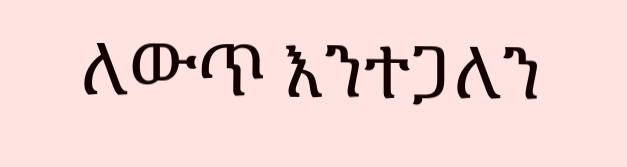ለውጥ እንተጋለን